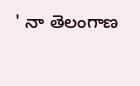' నా తెలంగాణ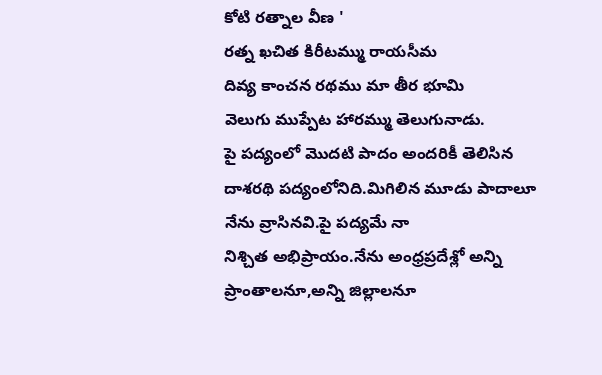కోటి రత్నాల వీణ '
రత్న ఖచిత కిరీటమ్ము రాయసీమ
దివ్య కాంచన రథము మా తీర భూమి
వెలుగు ముప్పేట హారమ్ము తెలుగునాడు.
పై పద్యంలో మొదటి పాదం అందరికీ తెలిసిన దాశరథి పద్యంలోనిది.మిగిలిన మూడు పాదాలూ నేను వ్రాసినవి.పై పద్యమే నా
నిశ్చిత అభిప్రాయం.నేను అంధ్రప్రదేశ్లో అన్ని ప్రాంతాలనూ,అన్ని జిల్లాలనూ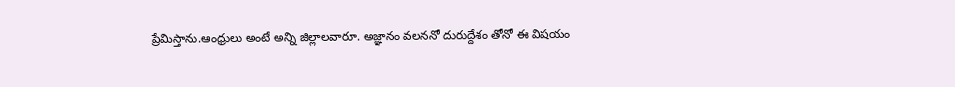ప్రేమిస్తాను.ఆంధ్రులు అంటే అన్ని జిల్లాలవారూ. అజ్ఞానం వలననో దురుద్దేశం తోనో ఈ విషయం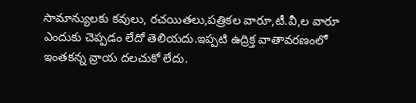సామాన్యులకు కవులు, రచయితలు,పత్రికల వారూ,టీ.వీ,ల వారూ ఎందుకు చెప్పడం లేదో తెలియదు.ఇప్పటి ఉద్రిక్త వాతావరణంలో ఇంతకన్న వ్రాయ దలచుకో లేదు.